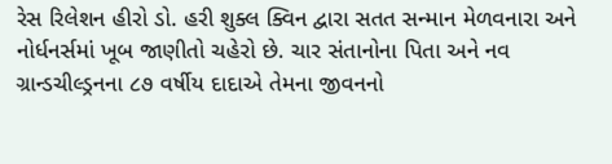રેસ રિલેશન હીરો ડો. હરી શુક્લ ક્વિન દ્વારા સતત સન્માન મેળવનારા અને નોર્ધનર્સમાં ખૂબ જાણીતો ચહેરો છે. ચાર સંતાનોના પિતા અને નવ ગ્રાન્ડચીલ્ડ્રનના ૮૭ વર્ષીય દાદાએ તેમના જીવનનો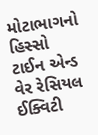મોટાભાગનો હિસ્સો ટાઈન એન્ડ વેર રેસિયલ ઈક્વિટી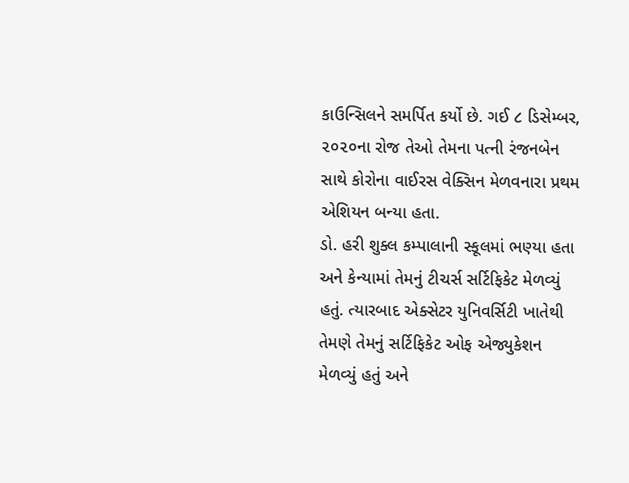કાઉન્સિલને સમર્પિત કર્યો છે. ગઈ ૮ ડિસેમ્બર, ૨૦૨૦ના રોજ તેઓ તેમના પત્ની રંજનબેન સાથે કોરોના વાઈરસ વેક્સિન મેળવનારા પ્રથમ એશિયન બન્યા હતા.
ડો. હરી શુક્લ કમ્પાલાની સ્કૂલમાં ભણ્યા હતા અને કેન્યામાં તેમનું ટીચર્સ સર્ટિફિકેટ મેળવ્યું હતું. ત્યારબાદ એક્સેટર યુનિવર્સિટી ખાતેથી તેમણે તેમનું સર્ટિફિકેટ ઓફ એજ્યુકેશન મેળવ્યું હતું અને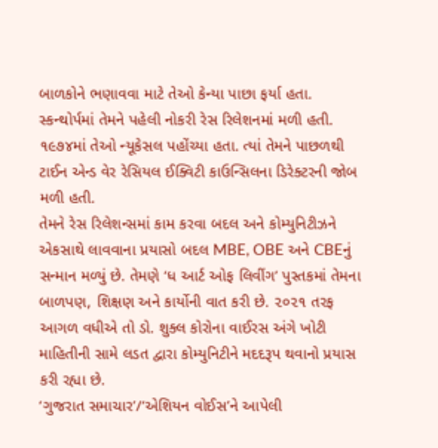બાળકોને ભણાવવા માટે તેઓ કેન્યા પાછા ફર્યા હતા. સ્કન્થોર્પમાં તેમને પહેલી નોકરી રેસ રિલેશનમાં મળી હતી. ૧૯૭૪માં તેઓ ન્યૂકેસલ પહોંચ્યા હતા. ત્યાં તેમને પાછળથી ટાઈન એન્ડ વેર રેસિયલ ઈક્વિટી કાઉન્સિલના ડિરેક્ટરની જોબ મળી હતી.
તેમને રેસ રિલેશન્સમાં કામ કરવા બદલ અને કોમ્યુનિટીઝને એકસાથે લાવવાના પ્રયાસો બદલ MBE, OBE અને CBEનું સન્માન મળ્યું છે. તેમણે ‘ધ આર્ટ ઓફ લિવીંગ’ પુસ્તકમાં તેમના બાળપણ, શિક્ષણ અને કાર્યોની વાત કરી છે. ૨૦૨૧ તરફ આગળ વધીએ તો ડો. શુક્લ કોરોના વાઈરસ અંગે ખોટી માહિતીની સામે લડત દ્વારા કોમ્યુનિટીને મદદરૂપ થવાનો પ્રયાસ કરી રહ્યા છે.
‘ગુજરાત સમાચાર’/‘એશિયન વોઈસ’ને આપેલી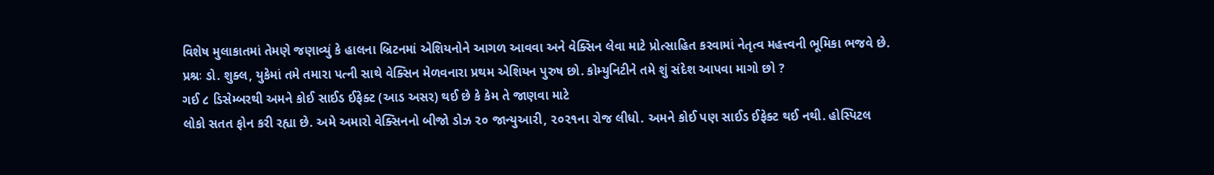વિશેષ મુલાકાતમાં તેમણે જણાવ્યું કે હાલના બ્રિટનમાં એશિયનોને આગળ આવવા અને વેક્સિન લેવા માટે પ્રોત્સાહિત કરવામાં નેતૃત્વ મહત્ત્વની ભૂમિકા ભજવે છે.
પ્રશ્રઃ ડો. શુક્લ, યુકેમાં તમે તમારા પત્ની સાથે વેક્સિન મેળવનારા પ્રથમ એશિયન પુરુષ છો. કોમ્યુનિટીને તમે શું સંદેશ આપવા માગો છો ?
ગઈ ૮ ડિસેમ્બરથી અમને કોઈ સાઈડ ઈફેક્ટ (આડ અસર) થઈ છે કે કેમ તે જાણવા માટે
લોકો સતત ફોન કરી રહ્યા છે. અમે અમારો વેક્સિનનો બીજો ડોઝ ૨૦ જાન્યુઆરી, ૨૦૨૧ના રોજ લીધો. અમને કોઈ પણ સાઈડ ઈફેક્ટ થઈ નથી. હોસ્પિટલ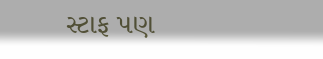સ્ટાફ પણ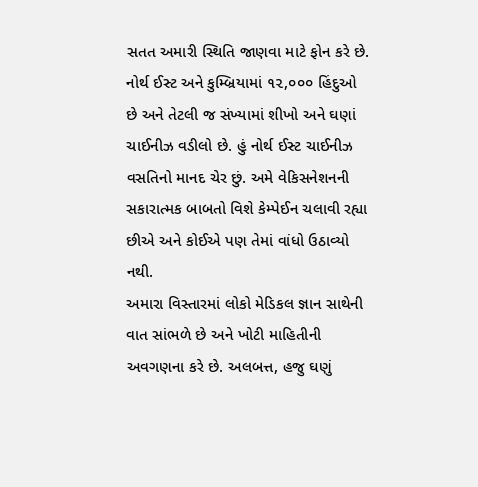સતત અમારી સ્થિતિ જાણવા માટે ફોન કરે છે.
નોર્થ ઈસ્ટ અને કુમ્બ્રિયામાં ૧૨,૦૦૦ હિંદુઓ છે અને તેટલી જ સંખ્યામાં શીખો અને ઘણાં ચાઈનીઝ વડીલો છે. હું નોર્થ ઈસ્ટ ચાઈનીઝ વસતિનો માનદ ચેર છું. અમે વેકિસનેશનની સકારાત્મક બાબતો વિશે કેમ્પેઈન ચલાવી રહ્યા છીએ અને કોઈએ પણ તેમાં વાંધો ઉઠાવ્યો નથી.
અમારા વિસ્તારમાં લોકો મેડિકલ જ્ઞાન સાથેની વાત સાંભળે છે અને ખોટી માહિતીની અવગણના કરે છે. અલબત્ત, હજુ ઘણું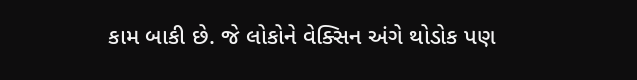કામ બાકી છે. જે લોકોને વેક્સિન અંગે થોડોક પણ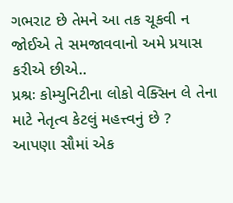ગભરાટ છે તેમને આ તક ચૂકવી ન જોઈએ તે સમજાવવાનો અમે પ્રયાસ કરીએ છીએ..
પ્રશ્રઃ કોમ્યુનિટીના લોકો વેક્સિન લે તેના માટે નેતૃત્વ કેટલું મહત્ત્વનું છે ?
આપણા સૌમાં એક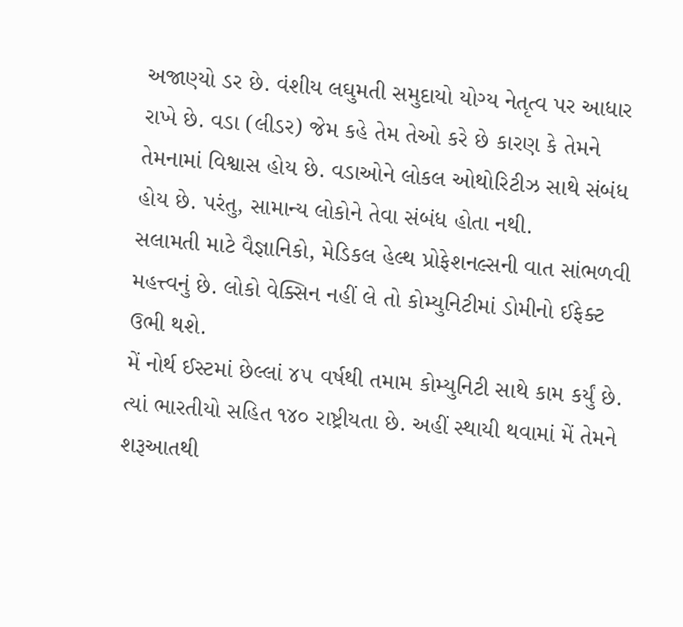અજાણ્યો ડર છે. વંશીય લઘુમતી સમુદાયો યોગ્ય નેતૃત્વ પર આધાર રાખે છે. વડા (લીડર) જેમ કહે તેમ તેઓ કરે છે કારણ કે તેમને તેમનામાં વિશ્વાસ હોય છે. વડાઓને લોકલ ઓથોરિટીઝ સાથે સંબંધ હોય છે. પરંતુ, સામાન્ય લોકોને તેવા સંબંધ હોતા નથી.
સલામતી માટે વૈજ્ઞાનિકો, મેડિકલ હેલ્થ પ્રોફેશનલ્સની વાત સાંભળવી મહત્ત્વનું છે. લોકો વેક્સિન નહીં લે તો કોમ્યુનિટીમાં ડોમીનો ઈફેક્ટ ઉભી થશે.
મેં નોર્થ ઈસ્ટમાં છેલ્લાં ૪૫ વર્ષથી તમામ કોમ્યુનિટી સાથે કામ કર્યું છે. ત્યાં ભારતીયો સહિત ૧૪૦ રાષ્ટ્રીયતા છે. અહીં સ્થાયી થવામાં મેં તેમને શરૂઆતથી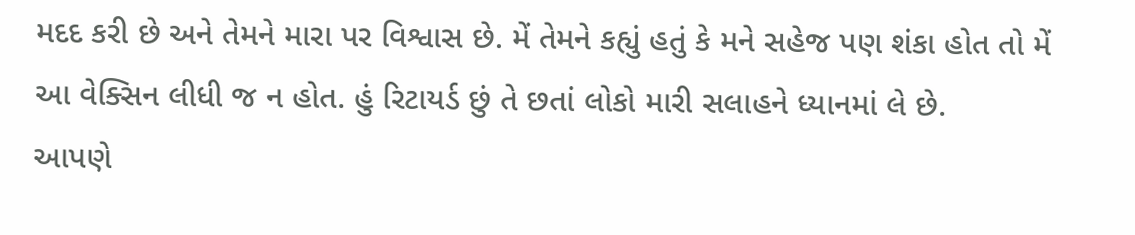મદદ કરી છે અને તેમને મારા પર વિશ્વાસ છે. મેં તેમને કહ્યું હતું કે મને સહેજ પણ શંકા હોત તો મેં આ વેક્સિન લીધી જ ન હોત. હું રિટાયર્ડ છું તે છતાં લોકો મારી સલાહને ધ્યાનમાં લે છે.
આપણે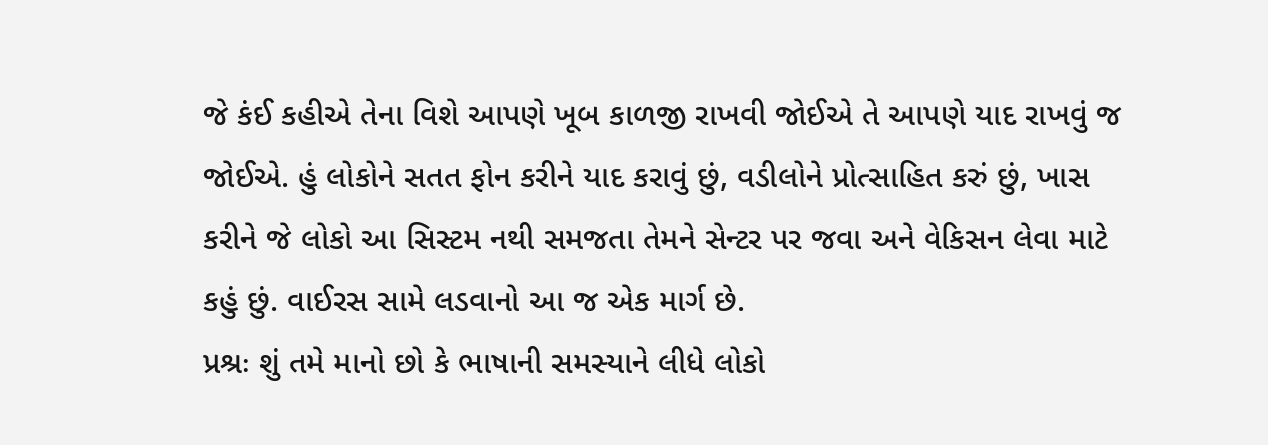જે કંઈ કહીએ તેના વિશે આપણે ખૂબ કાળજી રાખવી જોઈએ તે આપણે યાદ રાખવું જ જોઈએ. હું લોકોને સતત ફોન કરીને યાદ કરાવું છું, વડીલોને પ્રોત્સાહિત કરું છું, ખાસ કરીને જે લોકો આ સિસ્ટમ નથી સમજતા તેમને સેન્ટર પર જવા અને વેકિસન લેવા માટે કહું છું. વાઈરસ સામે લડવાનો આ જ એક માર્ગ છે.
પ્રશ્રઃ શું તમે માનો છો કે ભાષાની સમસ્યાને લીધે લોકો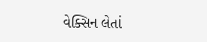વેક્સિન લેતાં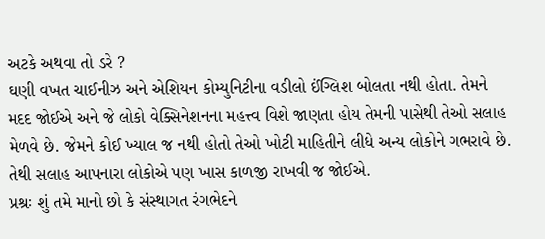અટકે અથવા તો ડરે ?
ઘણી વખત ચાઈનીઝ અને એશિયન કોમ્યુનિટીના વડીલો ઈંગ્લિશ બોલતા નથી હોતા. તેમને મદદ જોઈએ અને જે લોકો વેક્સિનેશનના મહત્ત્વ વિશે જાણતા હોય તેમની પાસેથી તેઓ સલાહ મેળવે છે. જેમને કોઈ ખ્યાલ જ નથી હોતો તેઓ ખોટી માહિતીને લીધે અન્ય લોકોને ગભરાવે છે. તેથી સલાહ આપનારા લોકોએ પણ ખાસ કાળજી રાખવી જ જોઈએ.
પ્રશ્રઃ શું તમે માનો છો કે સંસ્થાગત રંગભેદને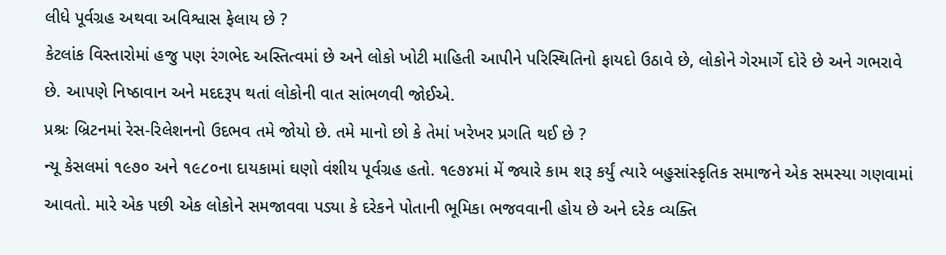લીધે પૂર્વગ્રહ અથવા અવિશ્વાસ ફેલાય છે ?
કેટલાંક વિસ્તારોમાં હજુ પણ રંગભેદ અસ્તિત્વમાં છે અને લોકો ખોટી માહિતી આપીને પરિસ્થિતિનો ફાયદો ઉઠાવે છે, લોકોને ગેરમાર્ગે દોરે છે અને ગભરાવે છે. આપણે નિષ્ઠાવાન અને મદદરૂપ થતાં લોકોની વાત સાંભળવી જોઈએ.
પ્રશ્રઃ બ્રિટનમાં રેસ-રિલેશનનો ઉદભવ તમે જોયો છે. તમે માનો છો કે તેમાં ખરેખર પ્રગતિ થઈ છે ?
ન્યૂ કેસલમાં ૧૯૭૦ અને ૧૯૮૦ના દાયકામાં ઘણો વંશીય પૂર્વગ્રહ હતો. ૧૯૭૪માં મેં જ્યારે કામ શરૂ કર્યું ત્યારે બહુસાંસ્કૃતિક સમાજને એક સમસ્યા ગણવામાં આવતો. મારે એક પછી એક લોકોને સમજાવવા પડ્યા કે દરેકને પોતાની ભૂમિકા ભજવવાની હોય છે અને દરેક વ્યક્તિ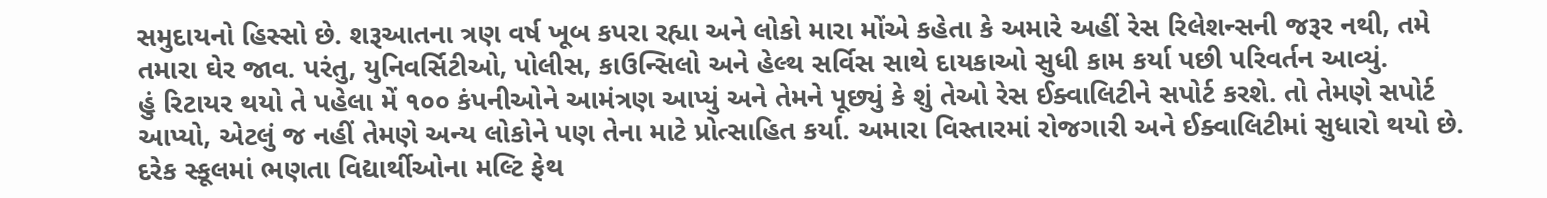સમુદાયનો હિસ્સો છે. શરૂઆતના ત્રણ વર્ષ ખૂબ કપરા રહ્યા અને લોકો મારા મોંએ કહેતા કે અમારે અહીં રેસ રિલેશન્સની જરૂર નથી, તમે તમારા ઘેર જાવ. પરંતુ, યુનિવર્સિટીઓ, પોલીસ, કાઉન્સિલો અને હેલ્થ સર્વિસ સાથે દાયકાઓ સુધી કામ કર્યા પછી પરિવર્તન આવ્યું.
હું રિટાયર થયો તે પહેલા મેં ૧૦૦ કંપનીઓને આમંત્રણ આપ્યું અને તેમને પૂછ્યું કે શું તેઓ રેસ ઈક્વાલિટીને સપોર્ટ કરશે. તો તેમણે સપોર્ટ આપ્યો, એટલું જ નહીં તેમણે અન્ય લોકોને પણ તેના માટે પ્રોત્સાહિત કર્યા. અમારા વિસ્તારમાં રોજગારી અને ઈક્વાલિટીમાં સુધારો થયો છે. દરેક સ્કૂલમાં ભણતા વિદ્યાર્થીઓના મલ્ટિ ફેથ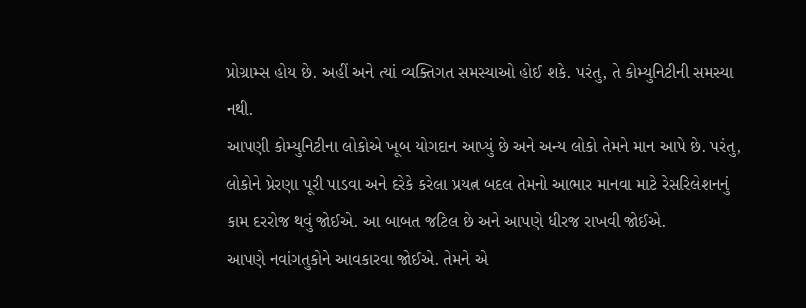પ્રોગ્રામ્સ હોય છે. અહીં અને ત્યાં વ્યક્તિગત સમસ્યાઓ હોઈ શકે. પરંતુ, તે કોમ્યુનિટીની સમસ્યા નથી.
આપણી કોમ્યુનિટીના લોકોએ ખૂબ યોગદાન આપ્યું છે અને અન્ય લોકો તેમને માન આપે છે. પરંતુ, લોકોને પ્રેરણા પૂરી પાડવા અને દરેકે કરેલા પ્રયત્ન બદલ તેમનો આભાર માનવા માટે રેસરિલેશનનું કામ દરરોજ થવું જોઈએ. આ બાબત જટિલ છે અને આપણે ધીરજ રાખવી જોઈએ.
આપણે નવાંગતુકોને આવકારવા જોઈએ. તેમને એ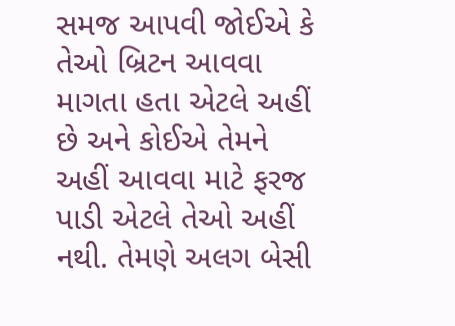સમજ આપવી જોઈએ કે તેઓ બ્રિટન આવવા માગતા હતા એટલે અહીં છે અને કોઈએ તેમને અહીં આવવા માટે ફરજ પાડી એટલે તેઓ અહીં નથી. તેમણે અલગ બેસી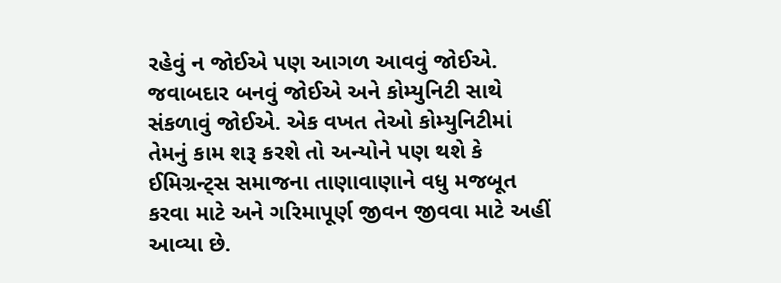રહેવું ન જોઈએ પણ આગળ આવવું જોઈએ. જવાબદાર બનવું જોઈએ અને કોમ્યુનિટી સાથે સંકળાવું જોઈએ. એક વખત તેઓ કોમ્યુનિટીમાં તેમનું કામ શરૂ કરશે તો અન્યોને પણ થશે કે ઈમિગ્રન્ટ્સ સમાજના તાણાવાણાને વધુ મજબૂત કરવા માટે અને ગરિમાપૂર્ણ જીવન જીવવા માટે અહીં આવ્યા છે.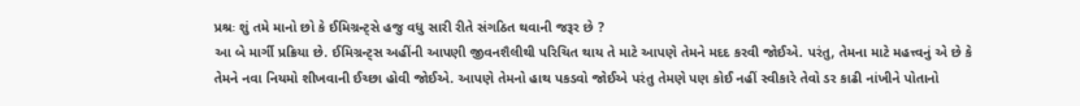પ્રશ્રઃ શું તમે માનો છો કે ઈમિગ્રન્ટ્સે હજુ વધુ સારી રીતે સંગઠિત થવાની જરૂર છે ?
આ બે માર્ગી પ્રક્રિયા છે. ઈમિગ્રન્ટ્સ અહીંની આપણી જીવનશૈલીથી પરિચિત થાય તે માટે આપણે તેમને મદદ કરવી જોઈએ. પરંતુ, તેમના માટે મહત્ત્વનું એ છે કે તેમને નવા નિયમો શીખવાની ઈચ્છા હોવી જોઈએ. આપણે તેમનો હાથ પકડવો જોઈએ પરંતુ તેમણે પણ કોઈ નહીં સ્વીકારે તેવો ડર કાઢી નાંખીને પોતાનો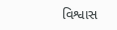વિશ્વાસ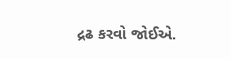દ્રઢ કરવો જોઈએ.